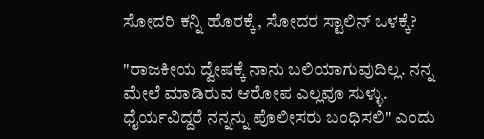ಸೋದರಿ ಕನ್ನಿ ಹೊರಕ್ಕೆ, ಸೋದರ ಸ್ಟಾಲಿನ್ ಒಳಕ್ಕೆ?

"ರಾಜಕೀಯ ದ್ವೇಷಕ್ಕೆ ನಾನು ಬಲಿಯಾಗುವುದಿಲ್ಲ. ನನ್ನ ಮೇಲೆ ಮಾಡಿರುವ ಆರೋಪ ಎಲ್ಲವೂ ಸುಳ್ಳು. ಧೈರ್ಯವಿದ್ದರೆ ನನ್ನನ್ನು ಪೊಲೀಸರು ಬಂಧಿಸಲಿ" ಎಂದು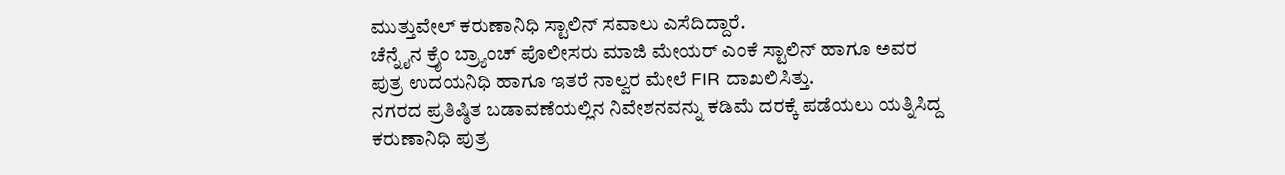ಮುತ್ತುವೇಲ್ ಕರುಣಾನಿಧಿ ಸ್ಟಾಲಿನ್ ಸವಾಲು ಎಸೆದಿದ್ದಾರೆ.
ಚೆನ್ನೈನ ಕ್ರೈಂ ಬ್ರ್ಯಾಂಚ್ ಪೊಲೀಸರು ಮಾಜಿ ಮೇಯರ್ ಎಂಕೆ ಸ್ಟಾಲಿನ್ ಹಾಗೂ ಅವರ ಪುತ್ರ ಉದಯನಿಧಿ ಹಾಗೂ ಇತರೆ ನಾಲ್ವರ ಮೇಲೆ FIR ದಾಖಲಿಸಿತ್ತು.
ನಗರದ ಪ್ರತಿಷ್ಠಿತ ಬಡಾವಣೆಯಲ್ಲಿನ ನಿವೇಶನವನ್ನು ಕಡಿಮೆ ದರಕ್ಕೆ ಪಡೆಯಲು ಯತ್ನಿಸಿದ್ದ ಕರುಣಾನಿಧಿ ಪುತ್ರ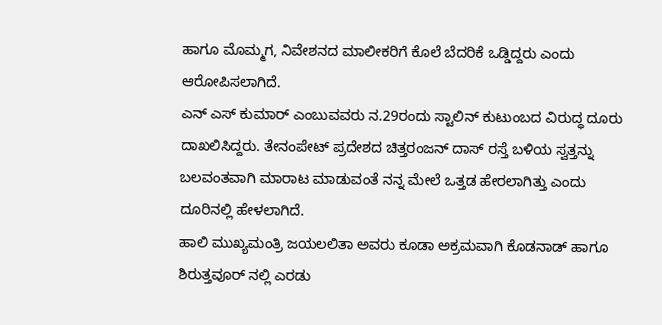ಹಾಗೂ ಮೊಮ್ಮಗ, ನಿವೇಶನದ ಮಾಲೀಕರಿಗೆ ಕೊಲೆ ಬೆದರಿಕೆ ಒಡ್ಡಿದ್ದರು ಎಂದು ಆರೋಪಿಸಲಾಗಿದೆ.
ಎನ್ ಎಸ್ ಕುಮಾರ್ ಎಂಬುವವರು ನ.29ರಂದು ಸ್ಟಾಲಿನ್ ಕುಟುಂಬದ ವಿರುದ್ಧ ದೂರು ದಾಖಲಿಸಿದ್ದರು. ತೇನಂಪೇಟ್ ಪ್ರದೇಶದ ಚಿತ್ತರಂಜನ್ ದಾಸ್ ರಸ್ತೆ ಬಳಿಯ ಸ್ವತ್ತನ್ನು ಬಲವಂತವಾಗಿ ಮಾರಾಟ ಮಾಡುವಂತೆ ನನ್ನ ಮೇಲೆ ಒತ್ತಡ ಹೇರಲಾಗಿತ್ತು ಎಂದು ದೂರಿನಲ್ಲಿ ಹೇಳಲಾಗಿದೆ.
ಹಾಲಿ ಮುಖ್ಯಮಂತ್ರಿ ಜಯಲಲಿತಾ ಅವರು ಕೂಡಾ ಅಕ್ರಮವಾಗಿ ಕೊಡನಾಡ್ ಹಾಗೂ ಶಿರುತ್ತವೂರ್ ನಲ್ಲಿ ಎರಡು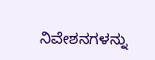ನಿವೇಶನಗಳನ್ನು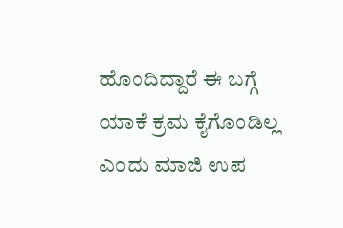ಹೊಂದಿದ್ದಾರೆ ಈ ಬಗ್ಗೆ ಯಾಕೆ ಕ್ರಮ ಕೈಗೊಂಡಿಲ್ಲ ಎಂದು ಮಾಜಿ ಉಪ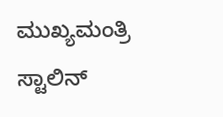ಮುಖ್ಯಮಂತ್ರಿ ಸ್ಟಾಲಿನ್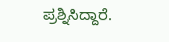ಪ್ರಶ್ನಿಸಿದ್ದಾರೆ.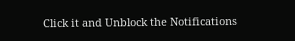Click it and Unblock the Notifications